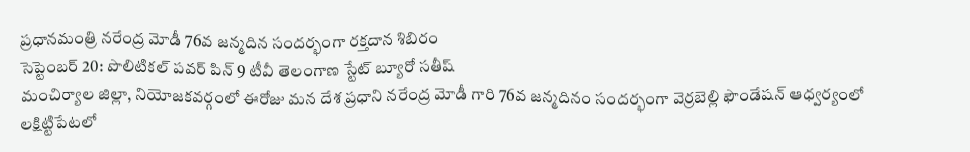ప్రధానమంత్రి నరేంద్ర మోడీ 76వ జన్మదిన సందర్భంగా రక్తదాన శిబిరం
సెప్టెంబర్ 20: పొలిటికల్ పవర్ పిన్ 9 టీవీ తెలంగాణ స్టేట్ బ్యూరో సతీష్
మంచిర్యాల జిల్లా, నియోజకవర్గంలో ఈరోజు మన దేశ ప్రధాని నరేంద్ర మోడీ గారి 76వ జన్మదినం సందర్భంగా వెర్రబెల్లి ఫౌండేషన్ ఆధ్వర్యంలో లక్షిట్టిపేటలో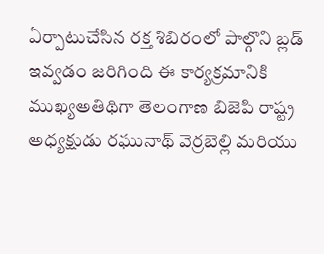ఏర్పాటుచేసిన రక్త శిబిరంలో పాల్గొని బ్లడ్ ఇవ్వడం జరిగింది ఈ కార్యక్రమానికి ముఖ్యఅతిథిగా తెలంగాణ బిజెపి రాష్ట్ర అధ్యక్షుడు రఘునాథ్ వెర్రబెల్లి మరియు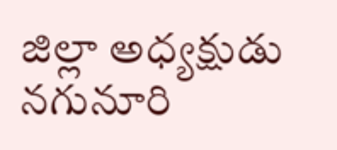జిల్లా అధ్యక్షుడు నగునూరి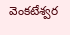వెంకటేశ్వర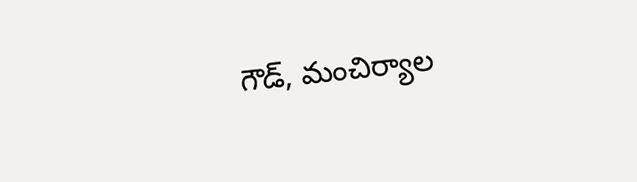గౌడ్, మంచిర్యాల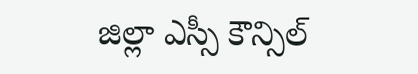జిల్లా ఎస్సీ కౌన్సిల్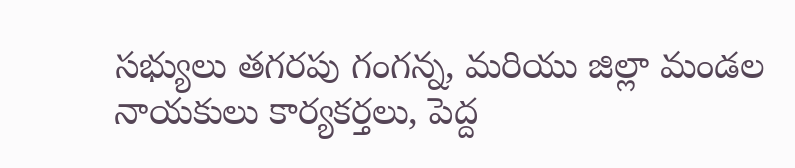సభ్యులు తగరపు గంగన్న, మరియు జిల్లా మండల నాయకులు కార్యకర్తలు, పెద్ద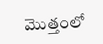మొత్తంలో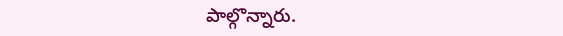పాల్గొన్నారు.